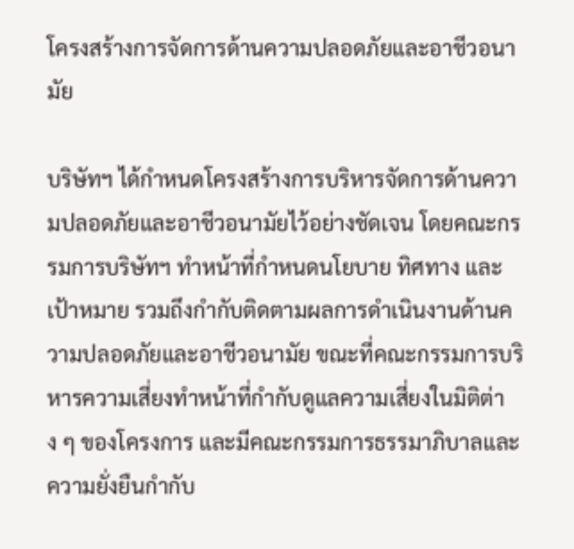โครงสร้างการจัดการด้านความปลอดภัยและอาชีวอนามัย

บริษัทฯ ได้กำหนดโครงสร้างการบริหารจัดการด้านความปลอดภัยและอาชีวอนามัยไว้อย่างชัดเจน โดยคณะกรรมการบริษัทฯ ทำหน้าที่กำหนดนโยบาย ทิศทาง และเป้าหมาย รวมถึงกำกับติดตามผลการดำเนินงานด้านความปลอดภัยและอาชีวอนามัย ขณะที่คณะกรรมการบริหารความเสี่ยงทำหน้าที่กำกับดูแลความเสี่ยงในมิติต่าง ๆ ของโครงการ และมีคณะกรรมการธรรมาภิบาลและความยั่งยืนกำกับ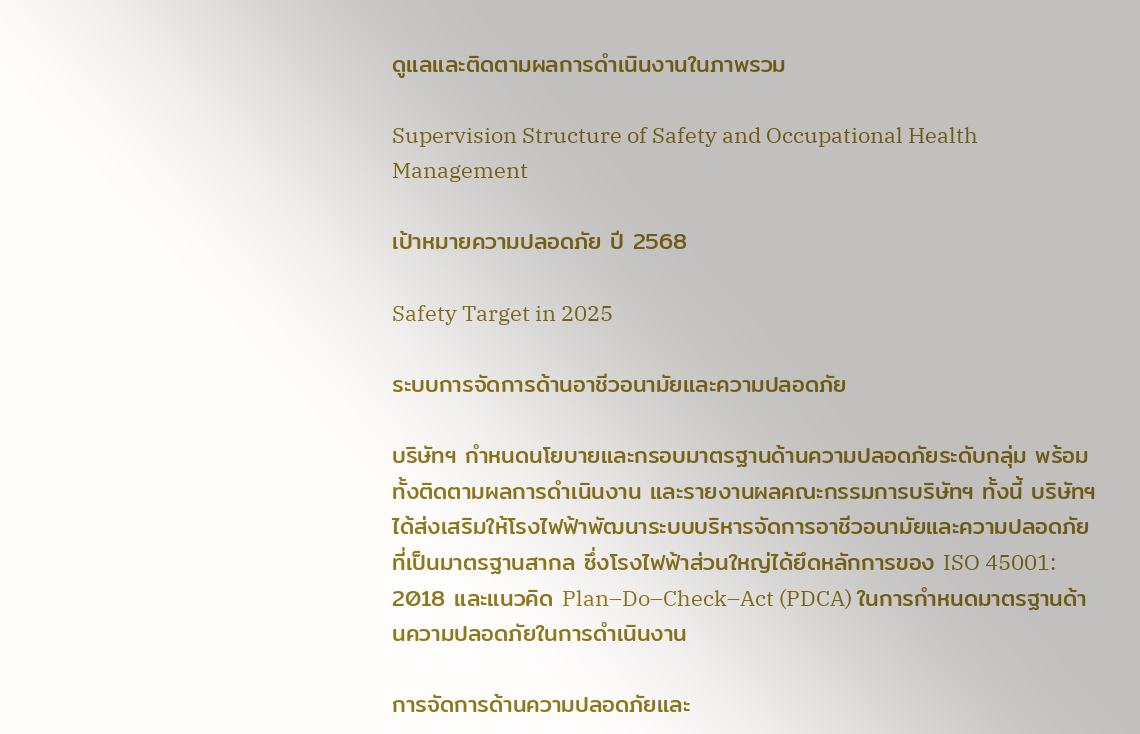ดูแลและติดตามผลการดำเนินงานในภาพรวม

Supervision Structure of Safety and Occupational Health Management

เป้าหมายความปลอดภัย ปี 2568

Safety Target in 2025

ระบบการจัดการด้านอาชีวอนามัยและความปลอดภัย

บริษัทฯ กำหนดนโยบายและกรอบมาตรฐานด้านความปลอดภัยระดับกลุ่ม พร้อมทั้งติดตามผลการดำเนินงาน และรายงานผลคณะกรรมการบริษัทฯ ทั้งนี้ บริษัทฯ ได้ส่งเสริมให้โรงไฟฟ้าพัฒนาระบบบริหารจัดการอาชีวอนามัยและความปลอดภัยที่เป็นมาตรฐานสากล ซึ่งโรงไฟฟ้าส่วนใหญ่ได้ยึดหลักการของ ISO 45001: 2018 และแนวคิด Plan–Do–Check–Act (PDCA) ในการกำหนดมาตรฐานด้านความปลอดภัยในการดำเนินงาน

การจัดการด้านความปลอดภัยและ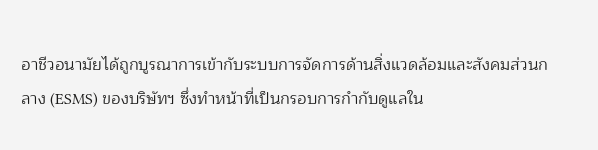อาชีวอนามัยได้ถูกบูรณาการเข้ากับระบบการจัดการด้านสิ่งแวดล้อมและสังคมส่วนกลาง (ESMS) ของบริษัทฯ ซึ่งทำหน้าที่เป็นกรอบการกำกับดูแลใน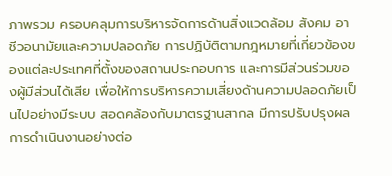ภาพรวม ครอบคลุมการบริหารจัดการด้านสิ่งแวดล้อม สังคม อาชีวอนามัยและความปลอดภัย การปฏิบัติตามกฎหมายที่เกี่ยวข้องของแต่ละประเทศที่ตั้งของสถานประกอบการ และการมีส่วนร่วมของผู้มีส่วนได้เสีย เพื่อให้การบริหารความเสี่ยงด้านความปลอดภัยเป็นไปอย่างมีระบบ สอดคล้องกับมาตรฐานสากล มีการปรับปรุงผลการดำเนินงานอย่างต่อ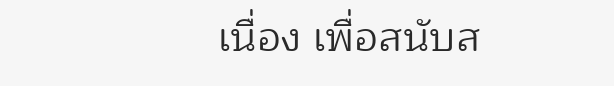เนื่อง เพื่อสนับส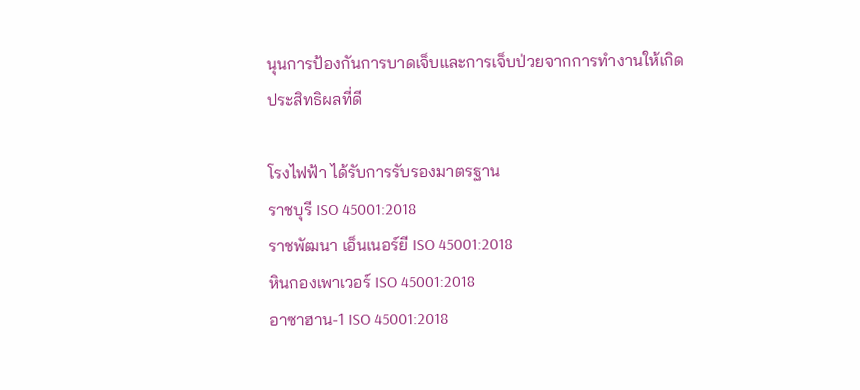นุนการป้องกันการบาดเจ็บและการเจ็บป่วยจากการทำงานให้เกิดประสิทธิผลที่ดี

โรงไฟฟ้า ได้รับการรับรองมาตรฐาน
ราชบุรี ISO 45001:2018
ราชพัฒนา เอ็นเนอร์ยี ISO 45001:2018
หินกองเพาเวอร์ ISO 45001:2018
อาซาฮาน-1 ISO 45001:2018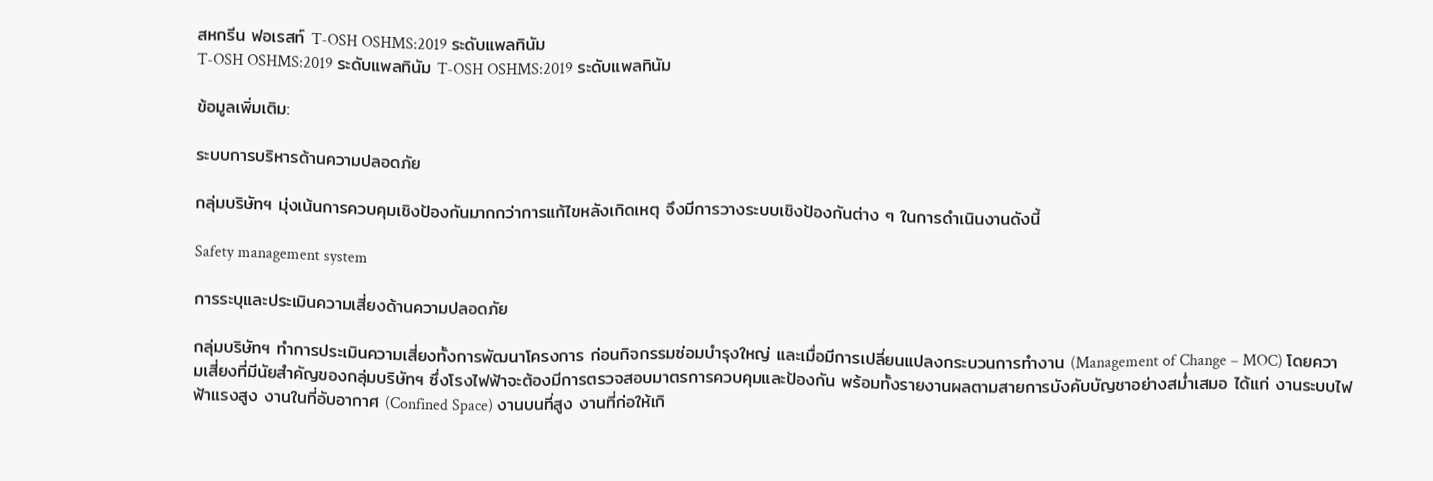สหกรีน ฟอเรสท์ T-OSH OSHMS:2019 ระดับแพลทินัม
T-OSH OSHMS:2019 ระดับแพลทินัม T-OSH OSHMS:2019 ระดับแพลทินัม

ข้อมูลเพิ่มเติม:

ระบบการบริหารด้านความปลอดภัย

กลุ่มบริษัทฯ มุ่งเน้นการควบคุมเชิงป้องกันมากกว่าการแก้ไขหลังเกิดเหตุ จึงมีการวางระบบเชิงป้องกันต่าง ๆ ในการดำเนินงานดังนี้

Safety management system

การระบุและประเมินความเสี่ยงด้านความปลอดภัย

กลุ่มบริษัทฯ ทำการประเมินความเสี่ยงทั้งการพัฒนาโครงการ ก่อนกิจกรรมซ่อมบำรุงใหญ่ และเมื่อมีการเปลี่ยนแปลงกระบวนการทำงาน (Management of Change – MOC) โดยความเสี่ยงที่มีนัยสำคัญของกลุ่มบริษัทฯ ซึ่งโรงไฟฟ้าจะต้องมีการตรวจสอบมาตรการควบคุมและป้องกัน พร้อมทั้งรายงานผลตามสายการบังคับบัญชาอย่างสม่ำเสมอ ได้แก่ งานระบบไฟฟ้าแรงสูง งานในที่อับอากาศ (Confined Space) งานบนที่สูง งานที่ก่อให้เกิ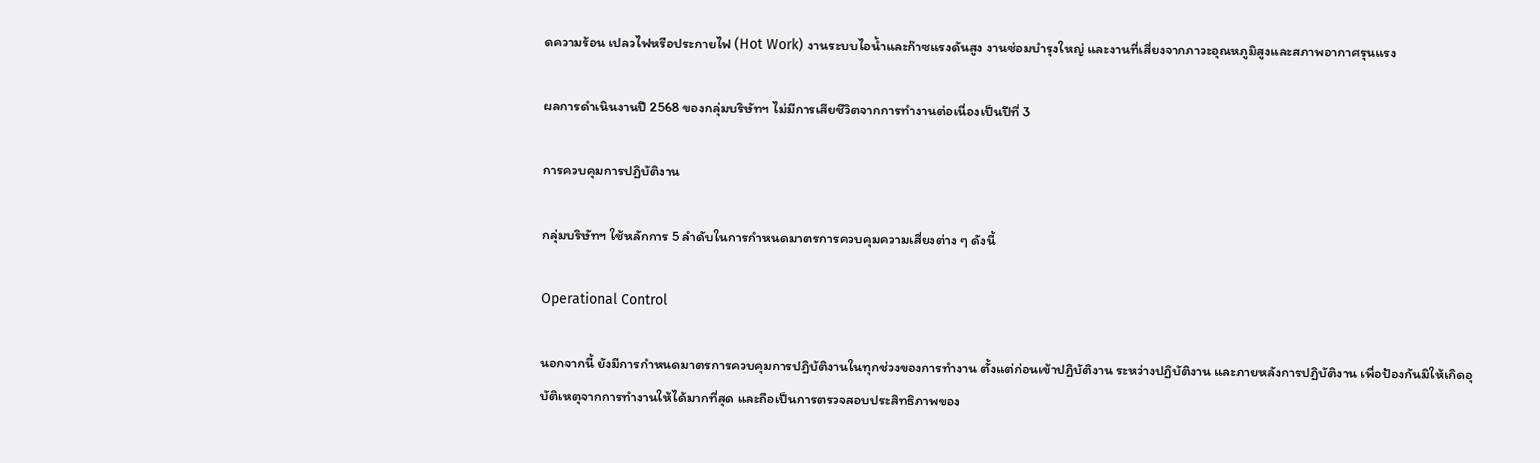ดความร้อน เปลวไฟหรือประกายไฟ (Hot Work) งานระบบไอน้ำและก๊าซแรงดันสูง งานซ่อมบำรุงใหญ่ และงานที่เสี่ยงจากภาวะอุณหภูมิสูงและสภาพอากาศรุนแรง

ผลการดำเนินงานปี 2568 ของกลุ่มบริษัทฯ ไม่มีการเสียชีวิตจากการทำงานต่อเนื่องเป็นปีที่ 3

การควบคุมการปฏิบัติงาน

กลุ่มบริษัทฯ ใช้หลักการ 5 ลำดับในการกำหนดมาตรการควบคุมความเสี่ยงต่าง ๆ ดังนี้

Operational Control

นอกจากนี้ ยังมีการกำหนดมาตรการควบคุมการปฏิบัติงานในทุกช่วงของการทำงาน ตั้งแต่ก่อนเข้าปฏิบัติงาน ระหว่างปฏิบัติงาน และภายหลังการปฏิบัติงาน เพื่อป้องกันมิให้เกิดอุบัติเหตุจากการทำงานให้ได้มากที่สุด และถือเป็นการตรวจสอบประสิทธิภาพของ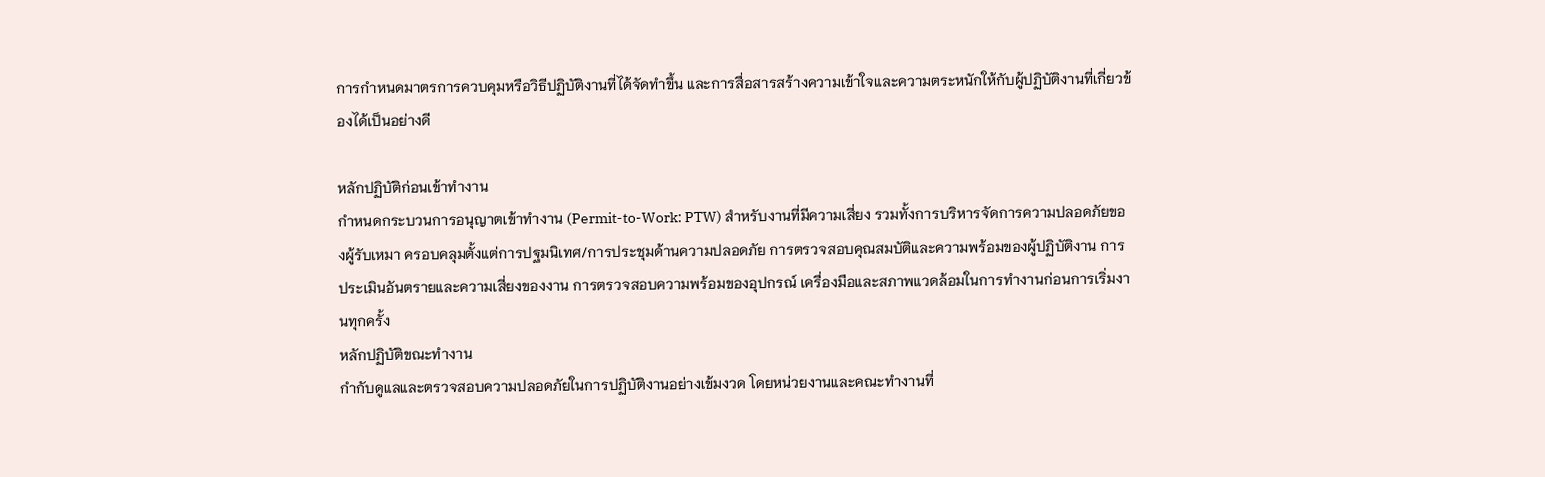การกำหนดมาตรการควบคุมหรือวิธีปฏิบัติงานที่ได้จัดทำขึ้น และการสื่อสารสร้างความเข้าใจและความตระหนักให้กับผู้ปฏิบัติงานที่เกี่ยวข้องได้เป็นอย่างดี

หลักปฏิบัติก่อนเข้าทำงาน
กำหนดกระบวนการอนุญาตเข้าทำงาน (Permit-to-Work: PTW) สำหรับงานที่มีความเสี่ยง รวมทั้งการบริหารจัดการความปลอดภัยของผู้รับเหมา ครอบคลุมตั้งแต่การปฐมนิเทศ/การประชุมด้านความปลอดภัย การตรวจสอบคุณสมบัติและความพร้อมของผู้ปฏิบัติงาน การประเมินอันตรายและความเสี่ยงของงาน การตรวจสอบความพร้อมของอุปกรณ์ เครื่องมือและสภาพแวดล้อมในการทำงานก่อนการเริ่มงานทุกครั้ง
หลักปฏิบัติขณะทำงาน
กำกับดูแลและตรวจสอบความปลอดภัยในการปฏิบัติงานอย่างเข้มงวด โดยหน่วยงานและคณะทำงานที่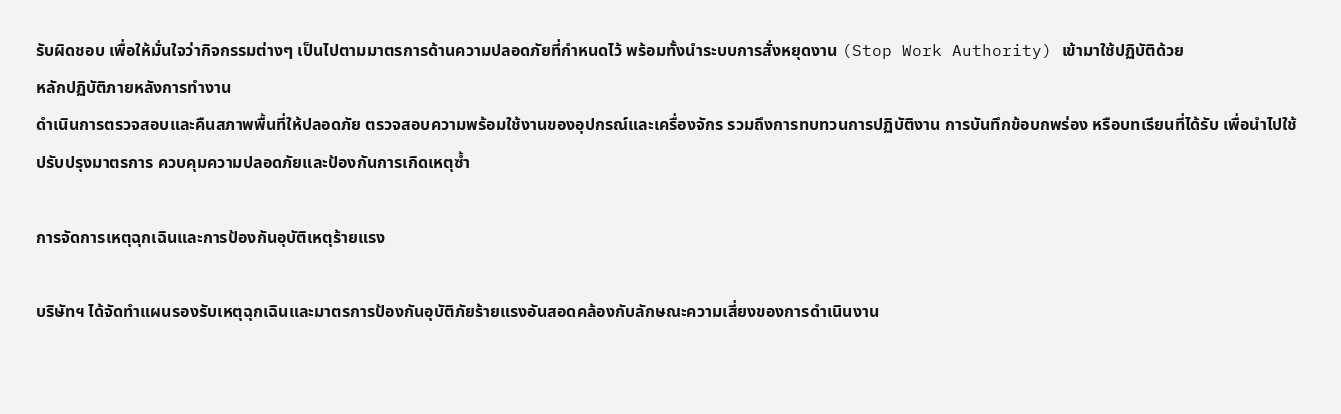รับผิดชอบ เพื่อให้มั่นใจว่ากิจกรรมต่างๆ เป็นไปตามมาตรการด้านความปลอดภัยที่กำหนดไว้ พร้อมทั้งนำระบบการสั่งหยุดงาน (Stop Work Authority) เข้ามาใช้ปฏิบัติด้วย
หลักปฏิบัติภายหลังการทำงาน
ดำเนินการตรวจสอบและคืนสภาพพื้นที่ให้ปลอดภัย ตรวจสอบความพร้อมใช้งานของอุปกรณ์และเครื่องจักร รวมถึงการทบทวนการปฏิบัติงาน การบันทึกข้อบกพร่อง หรือบทเรียนที่ได้รับ เพื่อนำไปใช้ปรับปรุงมาตรการ ควบคุมความปลอดภัยและป้องกันการเกิดเหตุซ้ำ

การจัดการเหตุฉุกเฉินและการป้องกันอุบัติเหตุร้ายแรง

บริษัทฯ ได้จัดทำแผนรองรับเหตุฉุกเฉินและมาตรการป้องกันอุบัติภัยร้ายแรงอันสอดคล้องกับลักษณะความเสี่ยงของการดำเนินงาน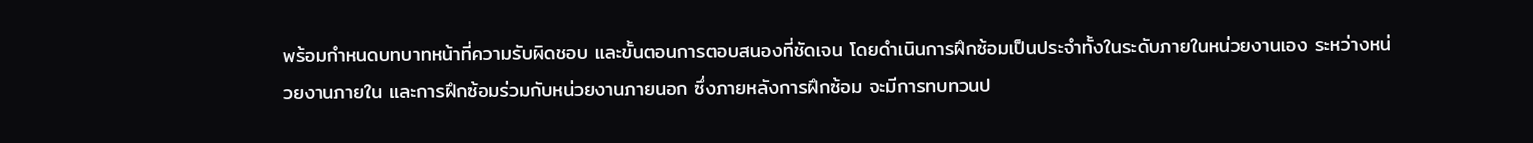พร้อมกำหนดบทบาทหน้าที่ความรับผิดชอบ และขั้นตอนการตอบสนองที่ชัดเจน โดยดำเนินการฝึกซ้อมเป็นประจำทั้งในระดับภายในหน่วยงานเอง ระหว่างหน่วยงานภายใน และการฝึกซ้อมร่วมกับหน่วยงานภายนอก ซึ่งภายหลังการฝึกซ้อม จะมีการทบทวนป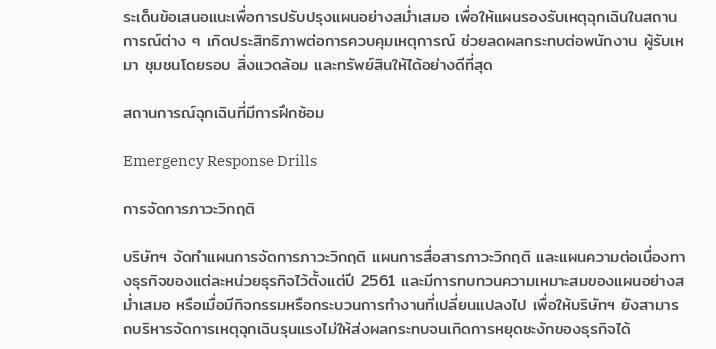ระเด็นข้อเสนอแนะเพื่อการปรับปรุงแผนอย่างสม่ำเสมอ เพื่อให้แผนรองรับเหตุฉุกเฉินในสถานการณ์ต่าง ๆ เกิดประสิทธิภาพต่อการควบคุมเหตุการณ์ ช่วยลดผลกระทบต่อพนักงาน ผู้รับเหมา ชุมชนโดยรอบ สิ่งแวดล้อม และทรัพย์สินให้ได้อย่างดีที่สุด

สถานการณ์ฉุกเฉินที่มีการฝึกซ้อม

Emergency Response Drills

การจัดการภาวะวิกฤติ

บริษัทฯ จัดทำแผนการจัดการภาวะวิกฤติ แผนการสื่อสารภาวะวิกฤติ และแผนความต่อเนื่องทางธุรกิจของแต่ละหน่วยธุรกิจไว้ตั้งแต่ปี 2561 และมีการทบทวนความเหมาะสมของแผนอย่างสม่ำเสมอ หรือเมื่อมีกิจกรรมหรือกระบวนการทำงานที่เปลี่ยนแปลงไป เพื่อให้บริษัทฯ ยังสามารถบริหารจัดการเหตุฉุกเฉินรุนแรงไม่ให้ส่งผลกระทบจนเกิดการหยุดชะงักของธุรกิจได้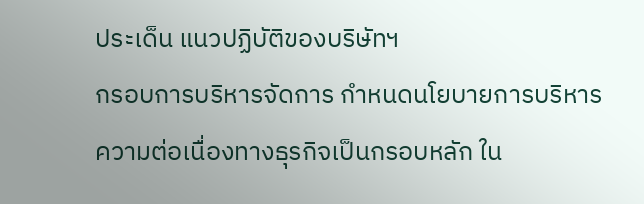ประเด็น แนวปฏิบัติของบริษัทฯ
กรอบการบริหารจัดการ กำหนดนโยบายการบริหารความต่อเนื่องทางธุรกิจเป็นกรอบหลัก ใน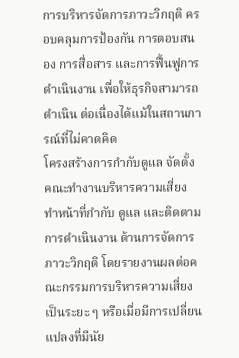การบริหารจัดการภาวะวิกฤติ ครอบคลุมการป้องกัน การตอบสนอง การสื่อสาร และการฟื้นฟูการดำเนินงาน เพื่อให้ธุรกิจสามารถดำเนิน ต่อเนื่องได้แม้ในสถานการณ์ที่ไม่คาดคิด
โครงสร้างการกำกับดูแล จัดตั้งคณะทำงานบริหารความเสี่ยง ทำหน้าที่กำกับ ดูแล และติดตามการดำเนินงาน ด้านการจัดการภาวะวิกฤติ โดยรายงานผลต่อคณะกรรมการบริหารความเสี่ยงเป็นระยะ ๆ หรือเมื่อมีการเปลี่ยนแปลงที่มีนัย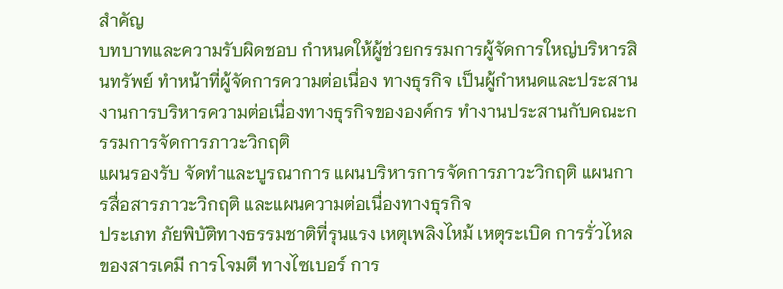สำคัญ
บทบาทและความรับผิดชอบ กำหนดให้ผู้ช่วยกรรมการผู้จัดการใหญ่บริหารสินทรัพย์ ทำหน้าที่ผู้จัดการความต่อเนื่อง ทางธุรกิจ เป็นผู้กำหนดและประสานงานการบริหารความต่อเนื่องทางธุรกิจขององค์กร ทำงานประสานกับคณะกรรมการจัดการภาวะวิกฤติ
แผนรองรับ จัดทำและบูรณาการ แผนบริหารการจัดการภาวะวิกฤติ แผนการสื่อสารภาวะวิกฤติ และแผนความต่อเนื่องทางธุรกิจ
ประเภท ภัยพิบัติทางธรรมชาติที่รุนแรง เหตุเพลิงไหม้ เหตุระเบิด การรั่วไหลของสารเคมี การโจมตี ทางไซเบอร์ การ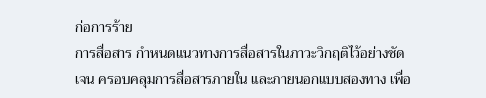ก่อการร้าย
การสื่อสาร กำหนดแนวทางการสื่อสารในภาวะวิกฤติไว้อย่างชัดเจน ครอบคลุมการสื่อสารภายใน และภายนอกแบบสองทาง เพื่อ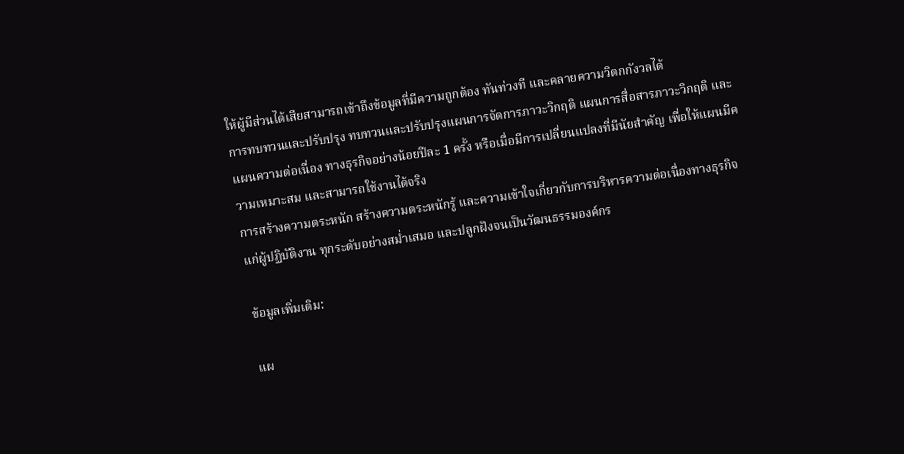ให้ผู้มีส่วนได้เสียสามารถเข้าถึงข้อมูลที่มีความถูกต้อง ทันท่วงที และคลายความวิตกกังวลได้
การทบทวนและปรับปรุง ทบทวนและปรับปรุงแผนการจัดการภาวะวิกฤติ แผนการสื่อสารภาวะวิกฤติ และแผนความต่อเนื่อง ทางธุรกิจอย่างน้อยปีละ 1 ครั้ง หรือเมื่อมีการเปลี่ยนแปลงที่มีนัยสำคัญ เพื่อให้แผนมีความเหมาะสม และสามารถใช้งานได้จริง
การสร้างความตระหนัก สร้างความตระหนักรู้ และความเข้าใจเกี่ยวกับการบริหารความต่อเนื่องทางธุรกิจแก่ผู้ปฏิบัติงาน ทุกระดับอย่างสม่ำเสมอ และปลูกฝังจนเป็นวัฒนธรรมองค์กร

ข้อมูลเพิ่มเติม:

แผ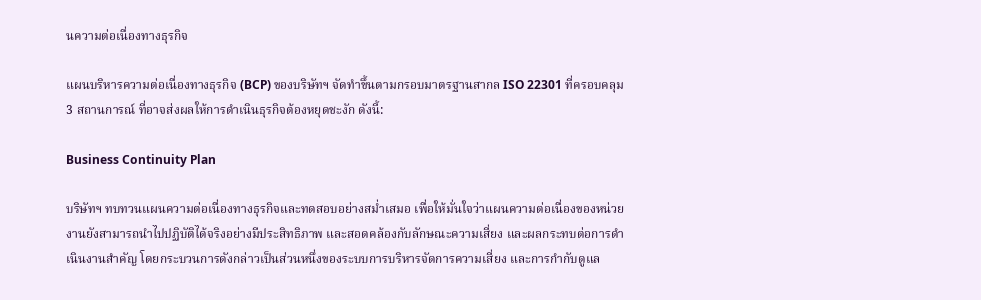นความต่อเนื่องทางธุรกิจ

แผนบริหารความต่อเนื่องทางธุรกิจ (BCP) ของบริษัทฯ จัดทำขึ้นตามกรอบมาตรฐานสากล ISO 22301 ที่ครอบคลุม 3 สถานการณ์ ที่อาจส่งผลให้การดำเนินธุรกิจต้องหยุดชะงัก ดังนี้:

Business Continuity Plan

บริษัทฯ ทบทวนแผนความต่อเนื่องทางธุรกิจและทดสอบอย่างสม่ำเสมอ เพื่อให้มั่นใจว่าแผนความต่อเนื่องของหน่วยงานยังสามารถนำไปปฏิบัติได้จริงอย่างมีประสิทธิภาพ และสอดคล้องกับลักษณะความเสี่ยง และผลกระทบต่อการดำเนินงานสำคัญ โดยกระบวนการดังกล่าวเป็นส่วนหนึ่งของระบบการบริหารจัดการความเสี่ยง และการกำกับดูแล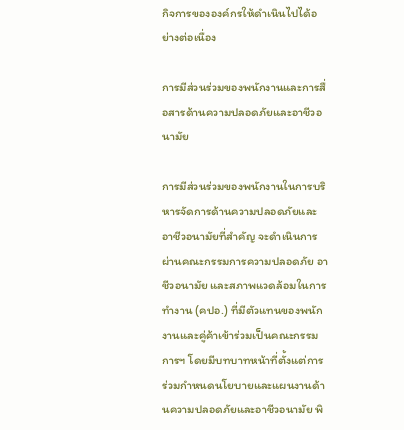กิจการขององค์กรให้ดำเนินไปได้อย่างต่อเนื่อง

การมีส่วนร่วมของพนักงานและการสื่อสารด้านความปลอดภัยและอาชีวอนามัย

การมีส่วนร่วมของพนักงานในการบริหารจัดการด้านความปลอดภัยและอาชีวอนามัยที่สำคัญ จะดำเนินการผ่านคณะกรรมการความปลอดภัย อาชีวอนามัย และสภาพแวดล้อมในการทำงาน (คปอ.) ที่มีตัวแทนของพนักงานและคู่ค้าเข้าร่วมเป็นคณะกรรมการฯ โดยมีบทบาทหน้าที่ตั้งแต่การร่วมกำหนดนโยบายและแผนงานด้านความปลอดภัยและอาชีวอนามัย พิ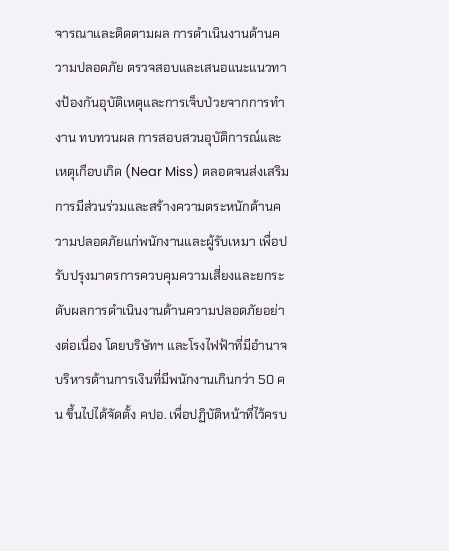จารณาและติดตามผล การดำเนินงานด้านความปลอดภัย ตรวจสอบและเสนอแนะแนวทางป้องกันอุบัติเหตุและการเจ็บป่วยจากการทำงาน ทบทวนผล การสอบสวนอุบัติการณ์และเหตุเกือบเกิด (Near Miss) ตลอดจนส่งเสริมการมีส่วนร่วมและสร้างความตระหนักด้านความปลอดภัยแก่พนักงานและผู้รับเหมา เพื่อปรับปรุงมาตรการควบคุมความเสี่ยงและยกระดับผลการดำเนินงานด้านความปลอดภัยอย่างต่อเนื่อง โดยบริษัทฯ และโรงไฟฟ้าที่มีอำนาจบริหารด้านการเงินที่มีพนักงานเกินกว่า 50 คน ขึ้นไปได้จัดตั้ง คปอ. เพื่อปฏิบัติหน้าที่ไว้ครบ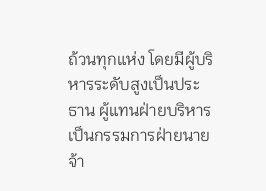ถ้วนทุกแห่ง โดยมีผู้บริหารระดับสูงเป็นประธาน ผู้แทนฝ่ายบริหารเป็นกรรมการฝ่ายนายจ้า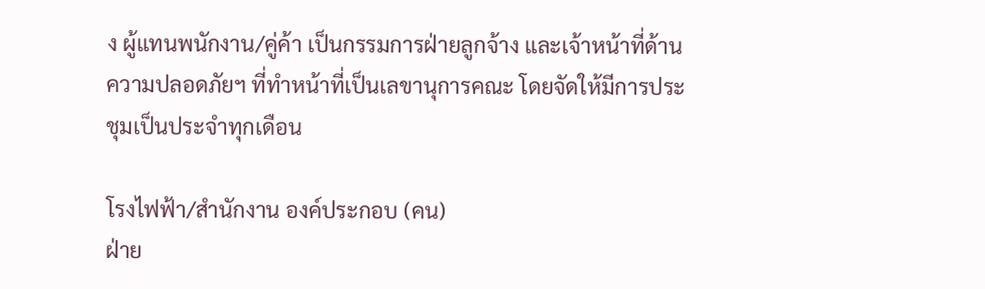ง ผู้แทนพนักงาน/คู่ค้า เป็นกรรมการฝ่ายลูกจ้าง และเจ้าหน้าที่ด้านความปลอดภัยฯ ที่ทำหน้าที่เป็นเลขานุการคณะ โดยจัดให้มีการประชุมเป็นประจำทุกเดือน

โรงไฟฟ้า/สำนักงาน องค์ประกอบ (คน)
ฝ่าย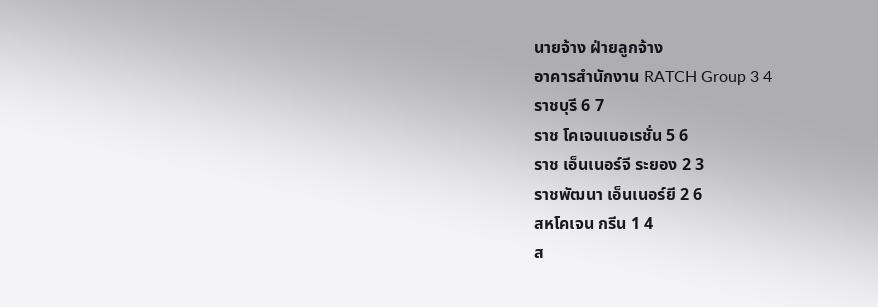นายจ้าง ฝ่ายลูกจ้าง
อาคารสำนักงาน RATCH Group 3 4
ราชบุรี 6 7
ราช โคเจนเนอเรชั่น 5 6
ราช เอ็นเนอร์จี ระยอง 2 3
ราชพัฒนา เอ็นเนอร์ยี 2 6
สหโคเจน กรีน 1 4
ส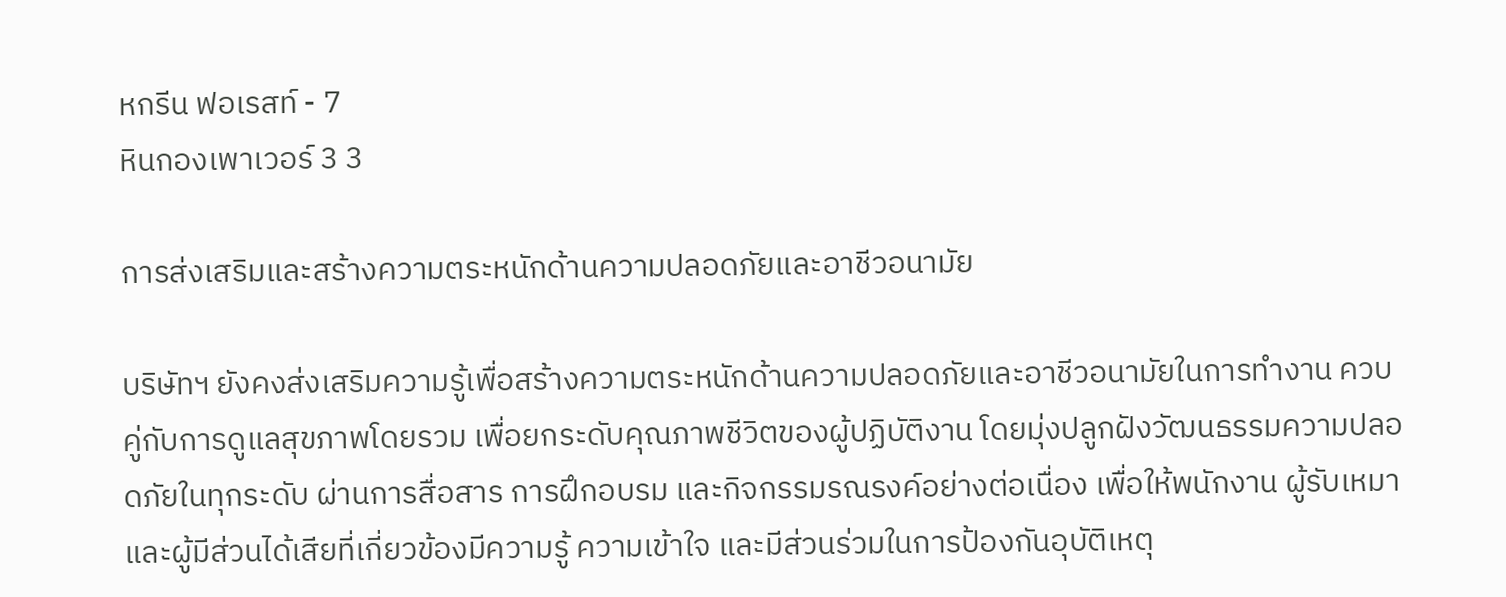หกรีน ฟอเรสท์ - 7
หินกองเพาเวอร์ 3 3

การส่งเสริมและสร้างความตระหนักด้านความปลอดภัยและอาชีวอนามัย

บริษัทฯ ยังคงส่งเสริมความรู้เพื่อสร้างความตระหนักด้านความปลอดภัยและอาชีวอนามัยในการทำงาน ควบคู่กับการดูแลสุขภาพโดยรวม เพื่อยกระดับคุณภาพชีวิตของผู้ปฏิบัติงาน โดยมุ่งปลูกฝังวัฒนธรรมความปลอดภัยในทุกระดับ ผ่านการสื่อสาร การฝึกอบรม และกิจกรรมรณรงค์อย่างต่อเนื่อง เพื่อให้พนักงาน ผู้รับเหมา และผู้มีส่วนได้เสียที่เกี่ยวข้องมีความรู้ ความเข้าใจ และมีส่วนร่วมในการป้องกันอุบัติเหตุ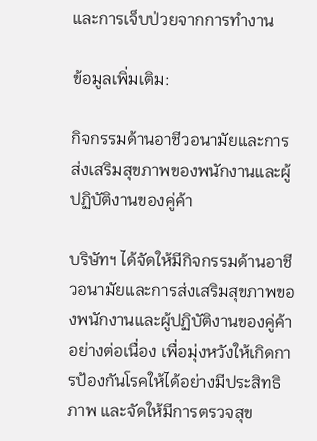และการเจ็บป่วยจากการทำงาน

ข้อมูลเพิ่มเติม:

กิจกรรมด้านอาชีวอนามัยและการส่งเสริมสุขภาพของพนักงานและผู้ปฏิบัติงานของคู่ค้า

บริษัทฯ ได้จัดให้มีกิจกรรมด้านอาชีวอนามัยและการส่งเสริมสุขภาพของพนักงานและผู้ปฏิบัติงานของคู่ค้าอย่างต่อเนื่อง เพื่อมุ่งหวังให้เกิดการป้องกันโรคให้ได้อย่างมีประสิทธิภาพ และจัดให้มีการตรวจสุข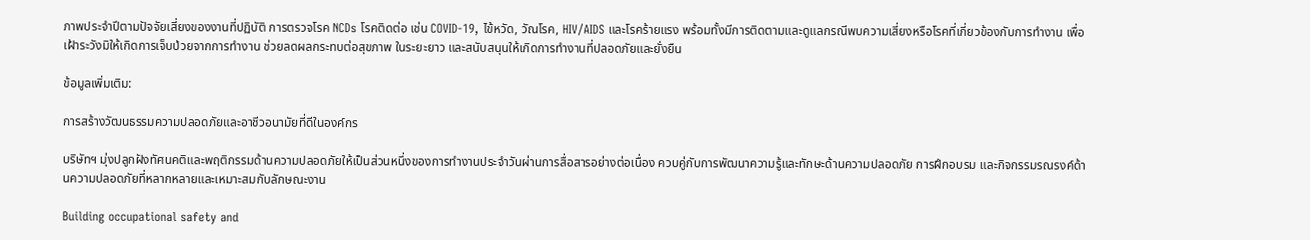ภาพประจำปีตามปัจจัยเสี่ยงของงานที่ปฏิบัติ การตรวจโรค NCDs โรคติดต่อ เช่น COVID-19, ไข้หวัด, วัณโรค, HIV/AIDS และโรคร้ายแรง พร้อมทั้งมีการติดตามและดูแลกรณีพบความเสี่ยงหรือโรคที่เกี่ยวข้องกับการทำงาน เพื่อเฝ้าระวังมิให้เกิดการเจ็บป่วยจากการทำงาน ช่วยลดผลกระทบต่อสุขภาพ ในระยะยาว และสนับสนุนให้เกิดการทำงานที่ปลอดภัยและยั่งยืน

ข้อมูลเพิ่มเติม:

การสร้างวัฒนธรรมความปลอดภัยและอาชีวอนามัยที่ดีในองค์กร

บริษัทฯ มุ่งปลูกฝังทัศนคติและพฤติกรรมด้านความปลอดภัยให้เป็นส่วนหนึ่งของการทำงานประจำวันผ่านการสื่อสารอย่างต่อเนื่อง ควบคู่กับการพัฒนาความรู้และทักษะด้านความปลอดภัย การฝึกอบรม และกิจกรรมรณรงค์ด้านความปลอดภัยที่หลากหลายและเหมาะสมกับลักษณะงาน

Building occupational safety and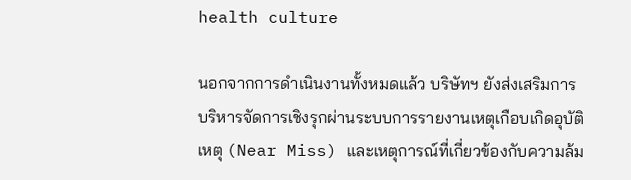health culture

นอกจากการดำเนินงานทั้งหมดแล้ว บริษัทฯ ยังส่งเสริมการบริหารจัดการเชิงรุกผ่านระบบการรายงานเหตุเกือบเกิดอุบัติเหตุ (Near Miss) และเหตุการณ์ที่เกี่ยวข้องกับความล้ม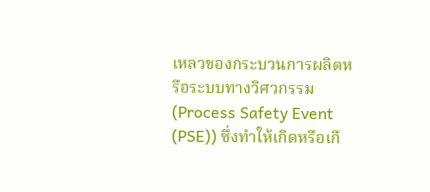เหลวของกระบวนการผลิตหรือระบบทางวิศวกรรม (Process Safety Event (PSE)) ซึ่งทำให้เกิดหรือเกื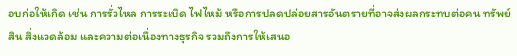อบก่อให้เกิด เช่น การรั่วไหล การระเบิด ไฟไหม้ หรือการปลดปล่อยสารอันตรายที่อาจส่งผลกระทบต่อคน ทรัพย์สิน สิ่งแวดล้อม และความต่อเนื่องทางธุรกิจ รวมถึงการให้เสนอ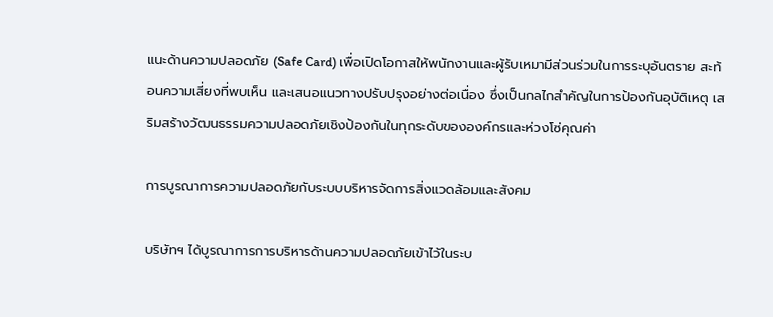แนะด้านความปลอดภัย (Safe Card) เพื่อเปิดโอกาสให้พนักงานและผู้รับเหมามีส่วนร่วมในการระบุอันตราย สะท้อนความเสี่ยงที่พบเห็น และเสนอแนวทางปรับปรุงอย่างต่อเนื่อง ซึ่งเป็นกลไกสำคัญในการป้องกันอุบัติเหตุ เสริมสร้างวัฒนธรรมความปลอดภัยเชิงป้องกันในทุกระดับขององค์กรและห่วงโซ่คุณค่า

การบูรณาการความปลอดภัยกับระบบบริหารจัดการสิ่งแวดล้อมและสังคม

บริษัทฯ ได้บูรณาการการบริหารด้านความปลอดภัยเข้าไว้ในระบ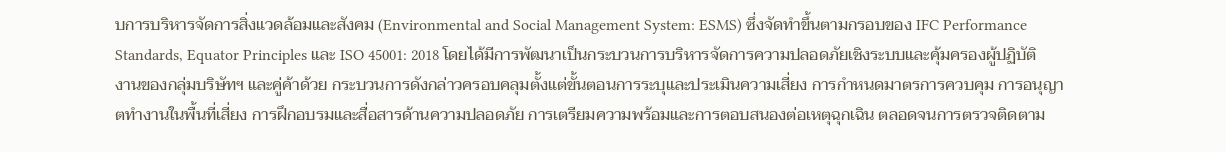บการบริหารจัดการสิ่งแวดล้อมและสังคม (Environmental and Social Management System: ESMS) ซึ่งจัดทำขึ้นตามกรอบของ IFC Performance Standards, Equator Principles และ ISO 45001: 2018 โดยได้มีการพัฒนาเป็นกระบวนการบริหารจัดการความปลอดภัยเชิงระบบและคุ้มครองผู้ปฏิบัติงานของกลุ่มบริษัทฯ และคู่ค้าด้วย กระบวนการดังกล่าวครอบคลุมตั้งแต่ขั้นตอนการระบุและประเมินความเสี่ยง การกำหนดมาตรการควบคุม การอนุญาตทำงานในพื้นที่เสี่ยง การฝึกอบรมและสื่อสารด้านความปลอดภัย การเตรียมความพร้อมและการตอบสนองต่อเหตุฉุกเฉิน ตลอดจนการตรวจติดตาม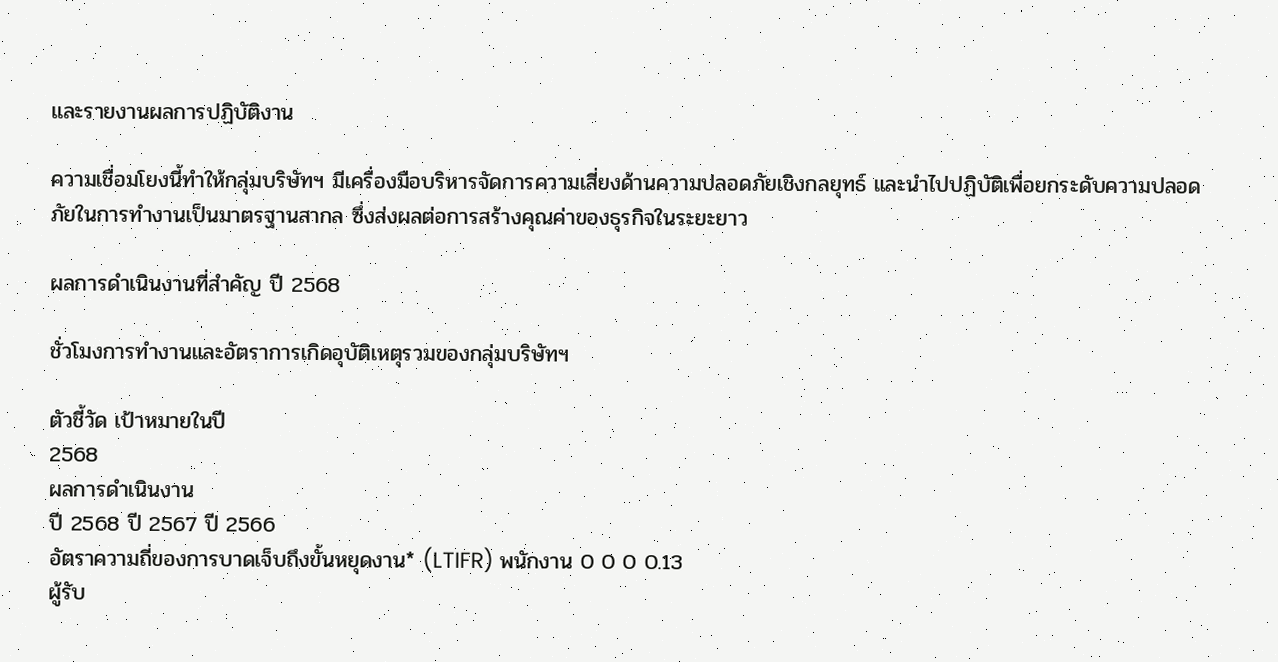และรายงานผลการปฏิบัติงาน

ความเชื่อมโยงนี้ทำให้กลุ่มบริษัทฯ มีเครื่องมือบริหารจัดการความเสี่ยงด้านความปลอดภัยเชิงกลยุทธ์ และนำไปปฏิบัติเพื่อยกระดับความปลอดภัยในการทำงานเป็นมาตรฐานสากล ซึ่งส่งผลต่อการสร้างคุณค่าของธุรกิจในระยะยาว

ผลการดำเนินงานที่สำคัญ ปี 2568

ชั่วโมงการทำงานและอัตราการเกิดอุบัติเหตุรวมของกลุ่มบริษัทฯ

ตัวชี้วัด เป้าหมายในปี
2568
ผลการดำเนินงาน
ปี 2568 ปี 2567 ปี 2566
อัตราความถี่ของการบาดเจ็บถึงขั้นหยุดงาน* (LTIFR) พนักงาน 0 0 0 0.13
ผู้รับ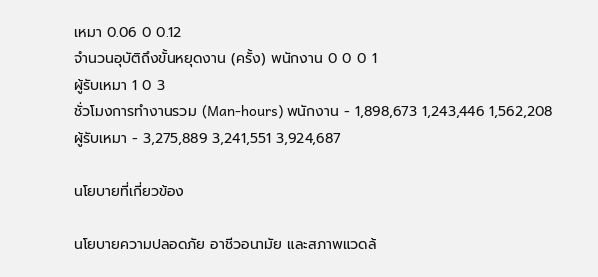เหมา 0.06 0 0.12
จำนวนอุบัติถึงขั้นหยุดงาน (ครั้ง) พนักงาน 0 0 0 1
ผู้รับเหมา 1 0 3
ชั่วโมงการทำงานรวม (Man-hours) พนักงาน - 1,898,673 1,243,446 1,562,208
ผู้รับเหมา - 3,275,889 3,241,551 3,924,687

นโยบายที่เกี่ยวข้อง

นโยบายความปลอดภัย อาชีวอนามัย และสภาพแวดล้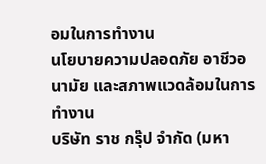อมในการทำงาน
นโยบายความปลอดภัย อาชีวอนามัย และสภาพแวดล้อมในการทำงาน
บริษัท ราช กรุ๊ป จำกัด (มหา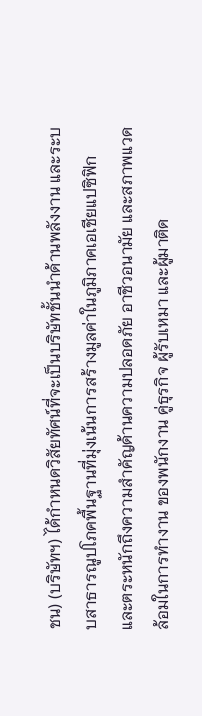ชน) (บริษัทฯ) ได้กำหนดวิสัยทัศน์ที่จะเป็นบริษัทชั้นนำด้านพลังงาน และระบบสาธารณูปโภคพื้นฐานที่มุ่งเน้นการสร้างมูลค่าในภูมิภาคเอเชียแปซิฟิก และตระหนักถึงความสำคัญด้านความปลอดภัย อาชีวอนามัย และสภาพแวดล้อมในการทำงาน ของพนักงาน คู่ธุรกิจ ผู้รับเหมา และผู้มาติด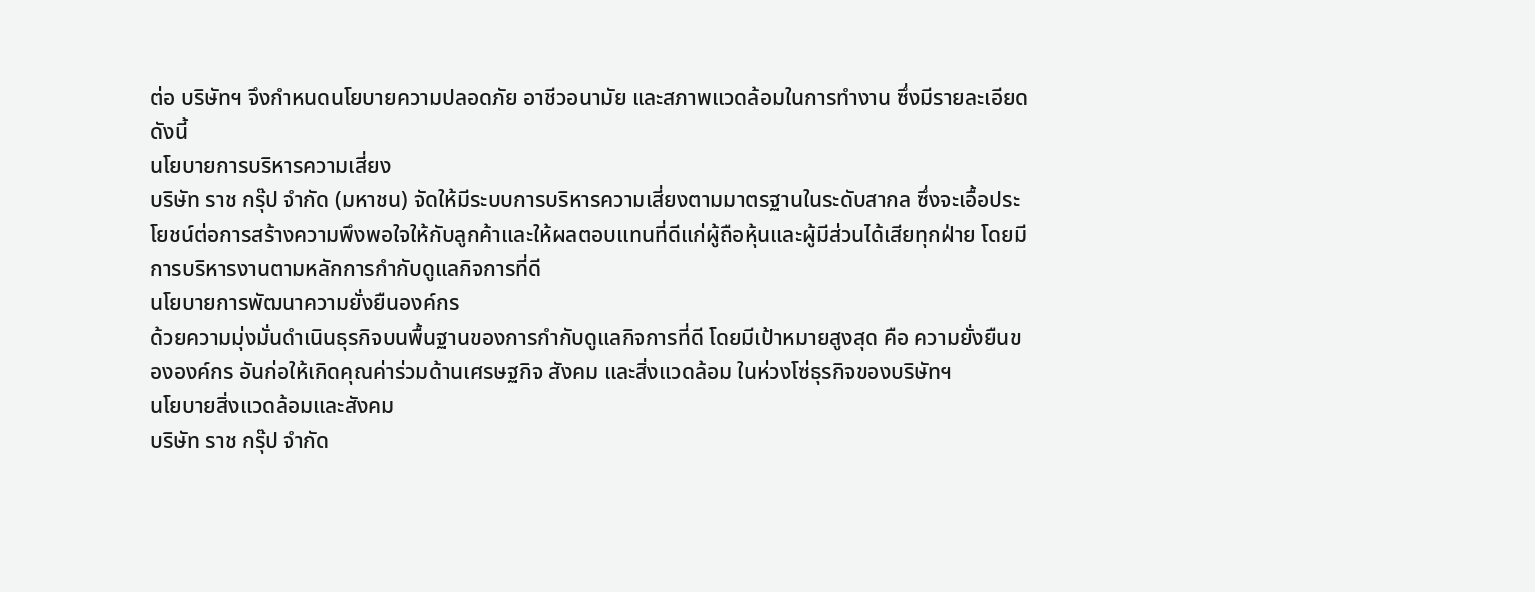ต่อ บริษัทฯ จึงกำหนดนโยบายความปลอดภัย อาชีวอนามัย และสภาพแวดล้อมในการทำงาน ซึ่งมีรายละเอียดดังนี้
นโยบายการบริหารความเสี่ยง
บริษัท ราช กรุ๊ป จำกัด (มหาชน) จัดให้มีระบบการบริหารความเสี่ยงตามมาตรฐานในระดับสากล ซึ่งจะเอื้อประโยชน์ต่อการสร้างความพึงพอใจให้กับลูกค้าและให้ผลตอบแทนที่ดีแก่ผู้ถือหุ้นและผู้มีส่วนได้เสียทุกฝ่าย โดยมีการบริหารงานตามหลักการกํากับดูแลกิจการที่ดี
นโยบายการพัฒนาความยั่งยืนองค์กร
ด้วยความมุ่งมั่นดำเนินธุรกิจบนพื้นฐานของการกำกับดูแลกิจการที่ดี โดยมีเป้าหมายสูงสุด คือ ความยั่งยืนขององค์กร อันก่อให้เกิดคุณค่าร่วมด้านเศรษฐกิจ สังคม และสิ่งแวดล้อม ในห่วงโซ่ธุรกิจของบริษัทฯ
นโยบายสิ่งแวดล้อมและสังคม
บริษัท ราช กรุ๊ป จํากัด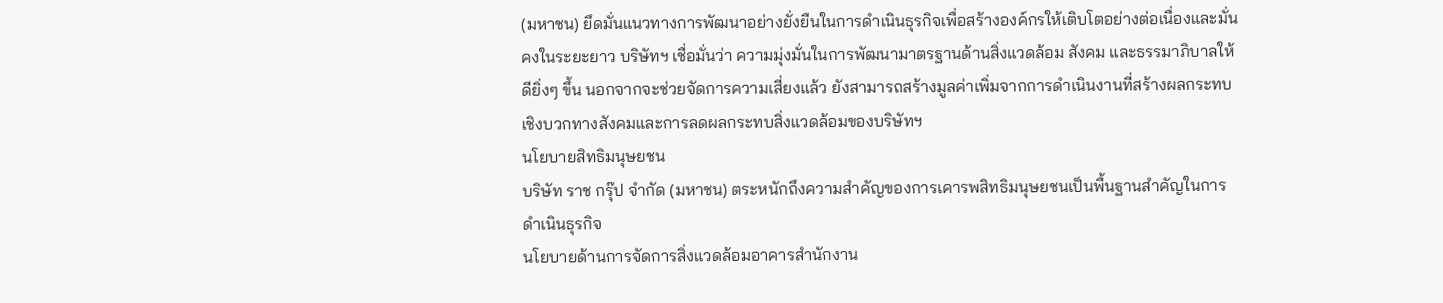(มหาชน) ยึดมั่นแนวทางการพัฒนาอย่างยั่งยืนในการดำเนินธุรกิจเพื่อสร้างองค์กรให้เติบโตอย่างต่อเนื่องและมั่นคงในระยะยาว บริษัทฯ เชื่อมั่นว่า ความมุ่งมั่นในการพัฒนามาตรฐานด้านสิ่งแวดล้อม สังคม และธรรมาภิบาลให้ดียิ่งๆ ขึ้น นอกจากจะช่วยจัดการความเสี่ยงแล้ว ยังสามารถสร้างมูลค่าเพิ่มจากการดำเนินงานที่สร้างผลกระทบเชิงบวกทางสังคมและการลดผลกระทบสิ่งแวดล้อมของบริษัทฯ
นโยบายสิทธิมนุษยชน
บริษัท ราช กรุ๊ป จํากัด (มหาชน) ตระหนักถึงความสำคัญของการเคารพสิทธิมนุษยชนเป็นพื้นฐานสำคัญในการดำเนินธุรกิจ
นโยบายด้านการจัดการสิ่งแวดล้อมอาคารสำนักงาน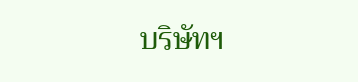บริษัทฯ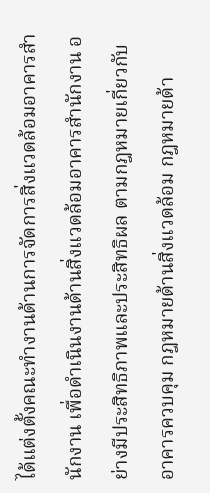ได้แต่งตั้งคณะทำงานด้านการจัดการสิ่งแวดล้อมอาคารสำนักงาน เพื่อดำเนินงานด้านสิ่งแวดล้อมอาคารสำนักงาน อย่างมีประสิทธิภาพและประสิทธิผล ตามกฎหมายเกี่ยวกับอาคารควบคุม กฎหมายด้านสิ่งแวดล้อม กฎหมายด้า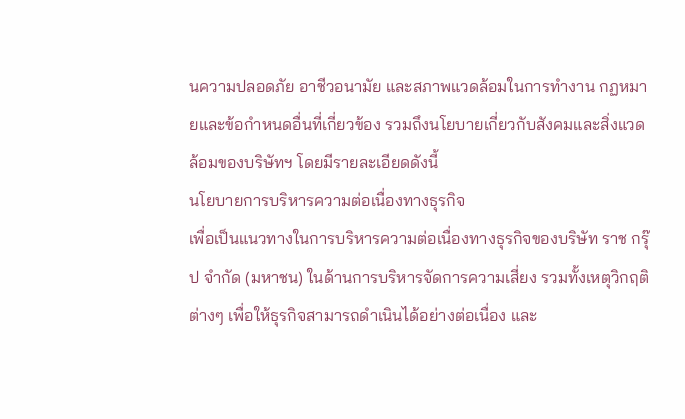นความปลอดภัย อาชีวอนามัย และสภาพแวดล้อมในการทำงาน กฏหมายและข้อกำหนดอื่นที่เกี่ยวข้อง รวมถึงนโยบายเกี่ยวกับสังคมและสิ่งแวดล้อมของบริษัทฯ โดยมีรายละเอียดดังนี้
นโยบายการบริหารความต่อเนื่องทางธุรกิจ
เพื่อเป็นแนวทางในการบริหารความต่อเนื่องทางธุรกิจของบริษัท ราช กรุ๊ป จำกัด (มหาชน) ในด้านการบริหารจัดการความเสี่ยง รวมทั้งเหตุวิกฤติต่างๆ เพื่อให้ธุรกิจสามารถดำเนินได้อย่างต่อเนื่อง และ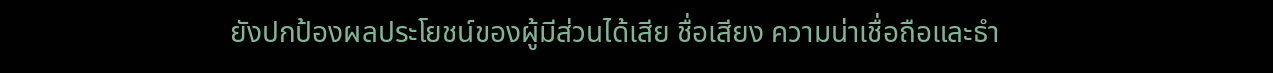ยังปกป้องผลประโยชน์ของผู้มีส่วนได้เสีย ชื่อเสียง ความน่าเชื่อถือและธำ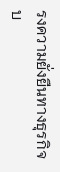รงความยั่งยืนทางธุรกิจ บ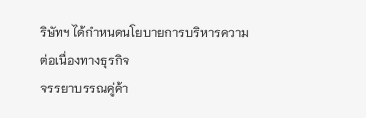ริษัทฯ ได้กำหนดนโยบายการบริหารความต่อเนื่องทางธุรกิจ
จรรยาบรรณคู่ค้า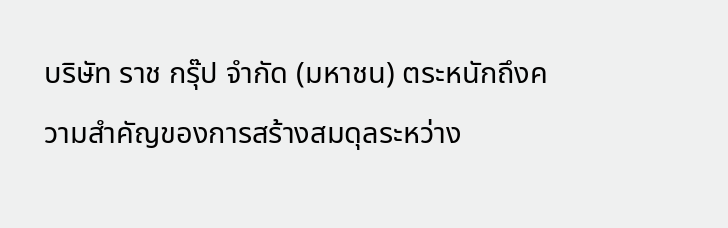บริษัท ราช กรุ๊ป จำกัด (มหาชน) ตระหนักถึงความสำคัญของการสร้างสมดุลระหว่าง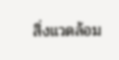สิ่งแวดล้อม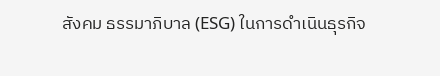สังคม ธรรมาภิบาล (ESG) ในการดำเนินธุรกิจ